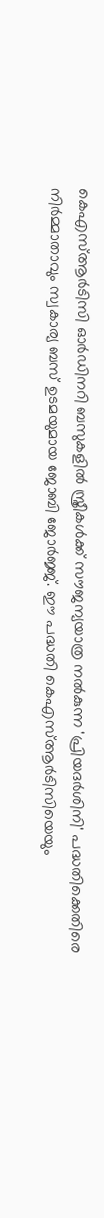കെഎസ്ആർടിസി ഓർഡിനറി ബസുകളിൽ സ്ത്രീകൾക്ക് സൗജന്യയാത്ര നൽകുന്ന 'പ്രിയദർശിനി' പദ്ധതിക്കെതിരെ നിർമ്മാതാവും സ്വകാര്യ ബസ് ഉടമയുമായ ജോബി ജോർജ്ജ്. ഈ പദ്ധതി കെഎസ്ആർടിസിയെയും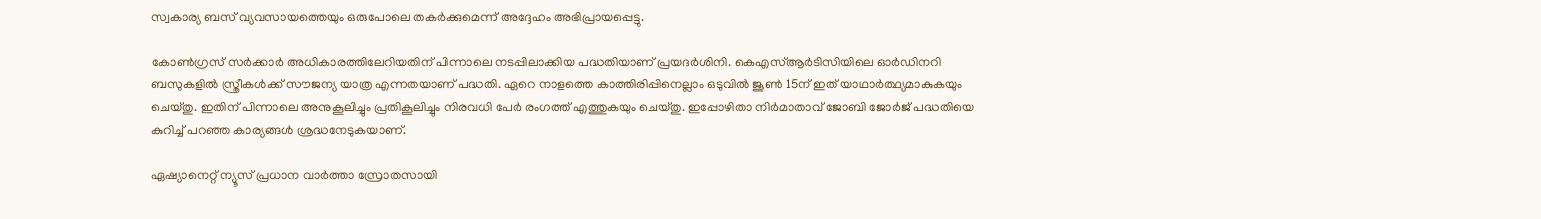സ്വകാര്യ ബസ് വ്യവസായത്തെയും ഒരുപോലെ തകർക്കുമെന്ന് അദ്ദേഹം അഭിപ്രായപ്പെട്ടു.

കോൺഗ്രസ് സർക്കാർ അധികാരത്തിലേറിയതിന് പിന്നാലെ നടപ്പിലാക്കിയ പദ്ധതിയാണ് പ്രയദർശിനി. കെഎസ്ആർടിസിയിലെ ഓർഡിനറി ബസുകളിൽ സ്ത്രീകൾക്ക് സൗജന്യ യാത്ര എന്നതയാണ് പദ്ധതി. ഏറെ നാളത്തെ കാത്തിരിപ്പിനെല്ലാം ഒടുവിൽ ജൂൺ 15ന് ഇത് യാഥാർത്ഥ്യമാകുകയും ചെയ്തു. ഇതിന് പിന്നാലെ അനുകൂലിച്ചും പ്രതികൂലിച്ചും നിരവധി പേർ രംഗത്ത് എത്തുകയും ചെയ്തു. ഇപ്പോഴിതാ നിർമാതാവ് ജോബി ജോർജ് പദ്ധതിയെ കുറിച്ച് പറഞ്ഞ കാര്യങ്ങൾ ശ്രദ്ധനേടുകയാണ്.

ഏഷ്യാനെറ്റ് ന്യൂസ് പ്രധാന വാർത്താ സ്രോതസായി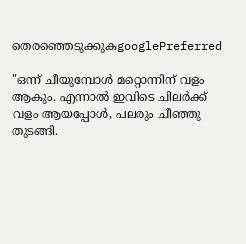തെരഞ്ഞെടുക്കുകgooglePreferred

"ഒന്ന് ചീയുമ്പോൾ മറ്റൊന്നിന് വളം ആകും. എന്നാൽ ഇവിടെ ചിലർക്ക് വളം ആയപ്പോൾ, പലരും ചീഞ്ഞു തുടങ്ങി.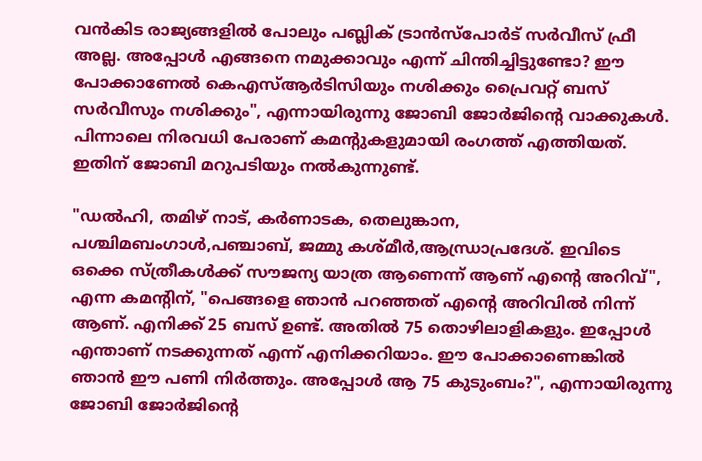വൻകിട രാജ്യങ്ങളിൽ പോലും പബ്ലിക് ട്രാൻസ്‌പോർട് സർവീസ് ഫ്രീ അല്ല. അപ്പോൾ എങ്ങനെ നമുക്കാവും എന്ന് ചിന്തിച്ചിട്ടുണ്ടോ? ഈ പോക്കാണേൽ കെഎസ്‍ആർടിസിയും നശിക്കും പ്രൈവറ്റ് ബസ് സർവീസും നശിക്കും", എന്നായിരുന്നു ജോബി ജോർജിന്റെ വാക്കുകൾ. പിന്നാലെ നിരവധി പേരാണ് കമന്റുകളുമായി രംഗത്ത് എത്തിയത്. ഇതിന് ജോബി മറുപടിയും നൽകുന്നുണ്ട്.

"ഡൽഹി, തമിഴ് നാട്, കർണാടക, തെലുങ്കാന, പശ്ചിമബംഗാൾ,പഞ്ചാബ്, ജമ്മു കശ്മീർ,ആന്ധ്രാപ്രദേശ്. ഇവിടെ ഒക്കെ സ്ത്രീകൾക്ക് സൗജന്യ യാത്ര ആണെന്ന് ആണ് എന്റെ അറിവ്", എന്ന കമന്റിന്, "പെങ്ങളെ ഞാൻ പറഞ്ഞത് എന്റെ അറിവിൽ നിന്ന് ആണ്. എനിക്ക് 25 ബസ് ഉണ്ട്. അതിൽ 75 തൊഴിലാളികളും. ഇപ്പോൾ എന്താണ് നടക്കുന്നത് എന്ന് എനിക്കറിയാം. ഈ പോക്കാണെങ്കിൽ ഞാൻ ഈ പണി നിർത്തും. അപ്പോൾ ആ 75 കുടുംബം?", എന്നായിരുന്നു ജോബി ജോർജിന്റെ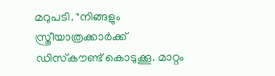മറുപടി. "നിങ്ങളും സ്ത്രീയാത്രക്കാർക്ക് ഡിസ്‌കൗണ്ട് കൊടുക്കൂ. മാറ്റം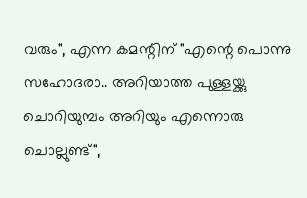വരും", എന്ന കമന്റിന് "എന്റെ പൊന്നു സഹോദരാ.. അറിയാത്ത പുള്ളയ്ക്കു ചൊറിയുമ്പം അറിയും എന്നൊരു ചൊല്ലുണ്ട്",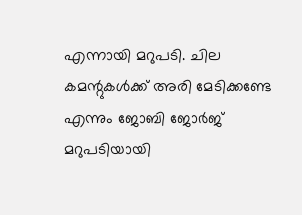എന്നായി മറുപടി. ചില കമന്റുകൾക്ക് അരി മേടിക്കണ്ടേ എന്നും ജോബി ജോർജ് മറുപടിയായി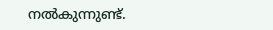നൽകുന്നുണ്ട്.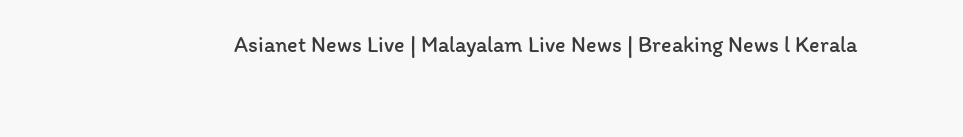Asianet News Live | Malayalam Live News | Breaking News l Kerala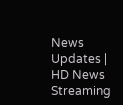News Updates | HD News Streaming